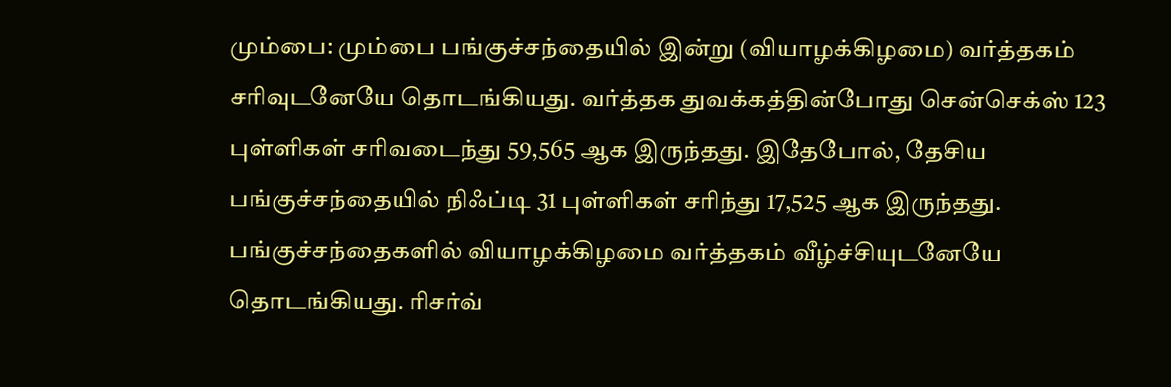மும்பை: மும்பை பங்குச்சந்தையில் இன்று (வியாழக்கிழமை) வர்த்தகம் சரிவுடனேயே தொடங்கியது. வர்த்தக துவக்கத்தின்போது சென்செக்ஸ் 123 புள்ளிகள் சரிவடைந்து 59,565 ஆக இருந்தது. இதேபோல், தேசிய பங்குச்சந்தையில் நிஃப்டி 31 புள்ளிகள் சரிந்து 17,525 ஆக இருந்தது.
பங்குச்சந்தைகளில் வியாழக்கிழமை வர்த்தகம் வீழ்ச்சியுடனேயே தொடங்கியது. ரிசர்வ்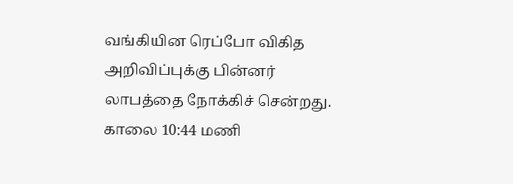வங்கியின ரெப்போ விகித அறிவிப்புக்கு பின்னர் லாபத்தை நோக்கிச் சென்றது. காலை 10:44 மணி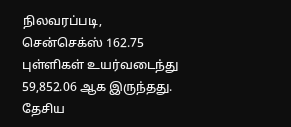நிலவரப்படி, சென்செக்ஸ் 162.75 புள்ளிகள் உயர்வடைந்து 59,852.06 ஆக இருந்தது. தேசிய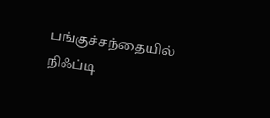பங்குச்சந்தையில் நிஃப்டி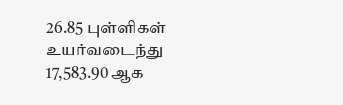26.85 புள்ளிகள் உயர்வடைந்து 17,583.90 ஆக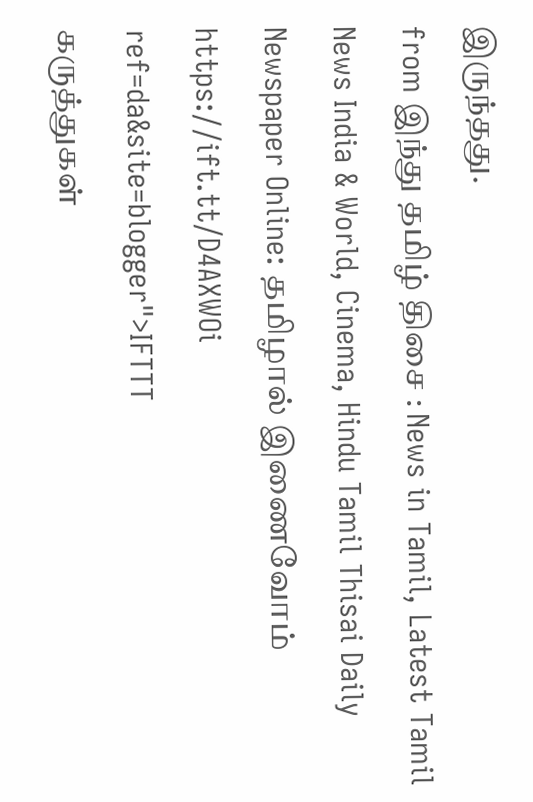இருந்தது.
from இந்து தமிழ் திசை : News in Tamil, Latest Tamil News India & World, Cinema, Hindu Tamil Thisai Daily Newspaper Online: தமிழால் இணைவோம் https://ift.tt/D4AXWOi
ref=da&site=blogger">IFTTT
கருத்துகள்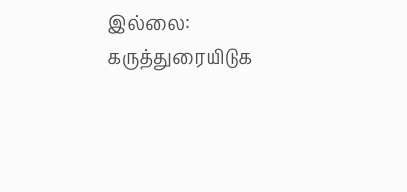இல்லை:
கருத்துரையிடுக